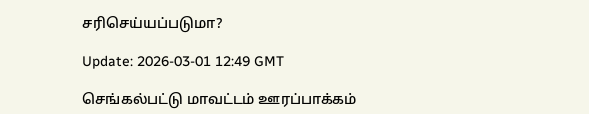சரிசெய்யப்படுமா?

Update: 2026-03-01 12:49 GMT

செங்கல்பட்டு மாவட்டம் ஊரப்பாக்கம்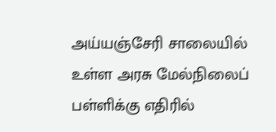அய்யஞ்சேரி சாலையில் உள்ள அரசு மேல்நிலைப் பள்ளிக்கு எதிரில்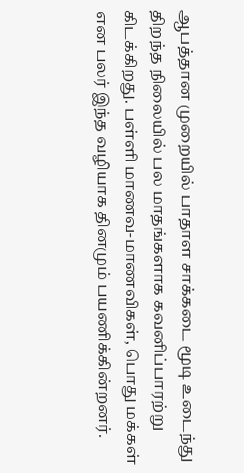ஆபத்தான முறையில் பாதாள சாக்கடை மூடி உடைந்து திறந்த நிலையில் பல மாதங்களாக கவனிப்பாரற்று கிடக்கிறது. பள்ளி மாணவ-மாணவிகள், பொது மக்கள் என பலர் இந்த வழியாக தினமும் பயணிக்கின்றனர்.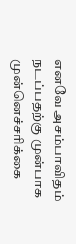எனவே அசம்பாவிதம் நடப்பதற்கு முன்பாக முன்னெச்சரிக்கை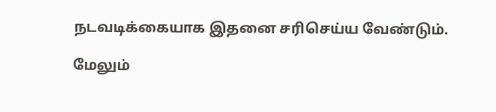நடவடிக்கையாக இதனை சரிசெய்ய வேண்டும்.

மேலும்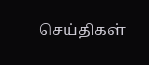செய்திகள்